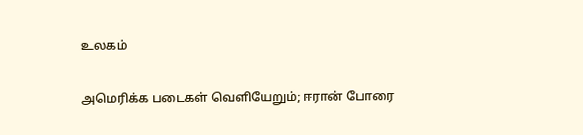உலகம்

அமெரிக்க படைகள் வெளியேறும்; ஈரான் போரை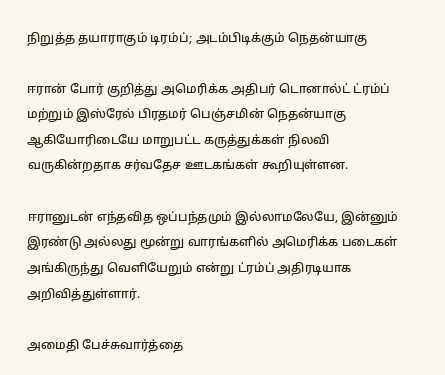நிறுத்த தயாராகும் டிரம்ப்; அடம்பிடிக்கும் நெதன்யாகு

ஈரான் போர் குறித்து அமெரிக்க அதிபர் டொனால்ட் ட்ரம்ப் மற்றும் இஸ்ரேல் பிரதமர் பெஞ்சமின் நெதன்யாகு ஆகியோரிடையே மாறுபட்ட கருத்துக்கள் நிலவி வருகின்றதாக சர்வதேச ஊடகங்கள் கூறியுள்ளன.

ஈரானுடன் எந்தவித ஒப்பந்தமும் இல்லாமலேயே, இன்னும் இரண்டு அல்லது மூன்று வாரங்களில் அமெரிக்க படைகள் அங்கிருந்து வெளியேறும் என்று ட்ரம்ப் அதிரடியாக அறிவித்துள்ளார்.

அமைதி பேச்சுவார்த்தை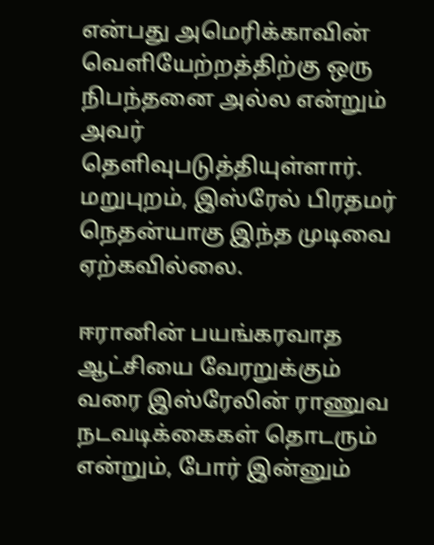என்பது அமெரிக்காவின் வெளியேற்றத்திற்கு ஒரு நிபந்தனை அல்ல என்றும் அவர் தெளிவுபடுத்தியுள்ளார். மறுபுறம், இஸ்ரேல் பிரதமர் நெதன்யாகு இந்த முடிவை ஏற்கவில்லை.

ஈரானின் பயங்கரவாத ஆட்சியை வேரறுக்கும் வரை இஸ்ரேலின் ராணுவ நடவடிக்கைகள் தொடரும் என்றும், போர் இன்னும்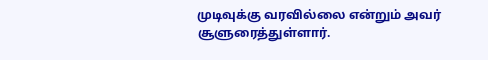முடிவுக்கு வரவில்லை என்றும் அவர் சூளுரைத்துள்ளார்.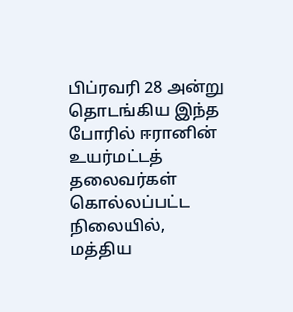பிப்ரவரி 28 அன்று தொடங்கிய இந்த போரில் ஈரானின் உயர்மட்டத் தலைவர்கள் கொல்லப்பட்ட நிலையில், மத்திய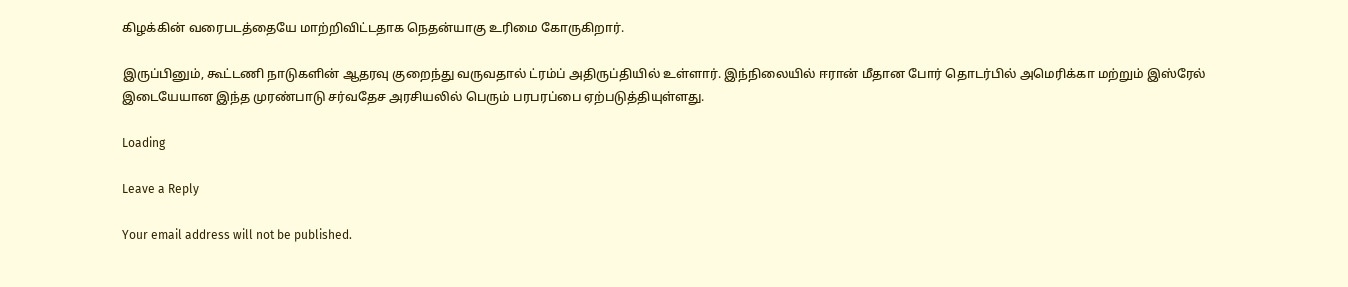கிழக்கின் வரைபடத்தையே மாற்றிவிட்டதாக நெதன்யாகு உரிமை கோருகிறார்.

இருப்பினும், கூட்டணி நாடுகளின் ஆதரவு குறைந்து வருவதால் ட்ரம்ப் அதிருப்தியில் உள்ளார். இந்நிலையில் ஈரான் மீதான போர் தொடர்பில் அமெரிக்கா மற்றும் இஸ்ரேல் இடையேயான இந்த முரண்பாடு சர்வதேச அரசியலில் பெரும் பரபரப்பை ஏற்படுத்தியுள்ளது.

Loading

Leave a Reply

Your email address will not be published.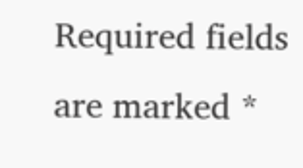Required fields are marked *